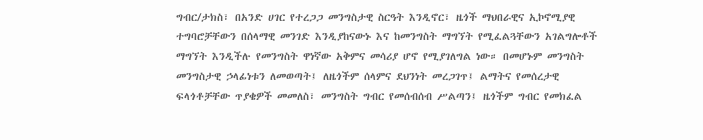ግብር/ታክስ፣ በአንድ ሀገር የተረጋጋ መንግስታዊ ስርዓት እንዲኖር፣ ዜጎች ማህበራዊና ኢኮኖሚያዊ ተግባሮቻቸውን በሰላማዊ መንገድ እንዲያከናውኑ እና ከመንግስት ማግኘት የሚፈልጓቸውን አገልግሎቶች ማግኘት እንዲችሉ የመንግስት ዋነኛው አቅምና መሳሪያ ሆኖ የሚያገለግል ነው። በመሆኑም መንግስት መንግስታዊ ኃላፊነቱን ለመወጣት፤ ለዜጎችም ሰላምና ደህንነት መረጋገጥ፤ ልማትና የመሰረታዊ ፍላጎቶቻቸው ጥያቄዎች መመለስ፣ መንግስት ግብር የመሰብሰብ ሥልጣን፤ ዜጎችም ግብር የመክፈል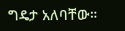ግዴታ አለባቸው።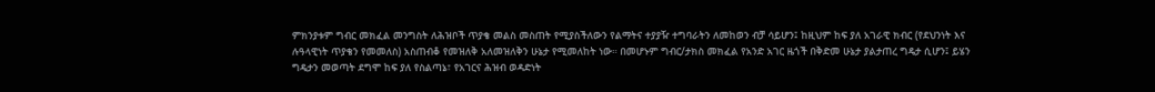ምክንያቱም ግብር መክፈል መንግስት ለሕዝቦች ጥያቄ መልስ መስጠት የሚያስችለውን የልማትና ተያያዥ ተግባራትን ለመከወን ብቻ ሳይሆን፤ ከዚህም ከፍ ያለ አገራዊ ክብር (የደህንነት እና ሉዓላዊነት ጥያቄን የመመለስ) አስጠብቆ የመዝለቅ አለመዝለቅን ሁኔታ የሚመለከት ነው። በመሆኑም ግብር/ታክስ መክፈል የአንድ አገር ዜጎች በቅድመ ሁኔታ ያልታጠረ ግዴታ ሲሆን፤ ይሄን ግዴታን መወጣት ደግሞ ከፍ ያለ የስልጣኔ፣ የአገርና ሕዝብ ወዳድነት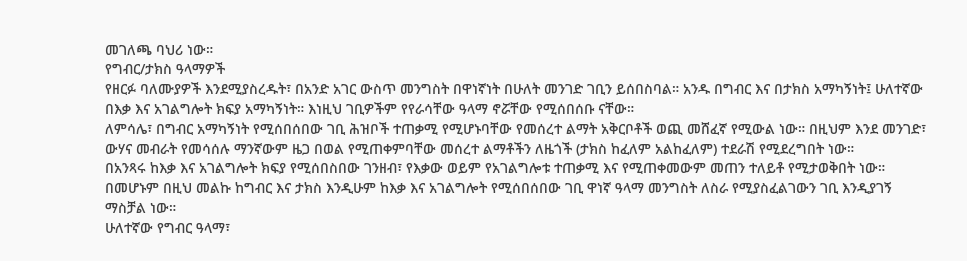መገለጫ ባህሪ ነው።
የግብር/ታክስ ዓላማዎች
የዘርፉ ባለሙያዎች እንደሚያስረዱት፣ በአንድ አገር ውስጥ መንግስት በዋነኛነት በሁለት መንገድ ገቢን ይሰበስባል። አንዱ በግብር እና በታክስ አማካኝነት፤ ሁለተኛው በእቃ እና አገልግሎት ክፍያ አማካኝነት። እነዚህ ገቢዎችም የየራሳቸው ዓላማ ኖሯቸው የሚሰበሰቡ ናቸው።
ለምሳሌ፣ በግብር አማካኝነት የሚሰበሰበው ገቢ ሕዝቦች ተጠቃሚ የሚሆኑባቸው የመሰረተ ልማት አቅርቦቶች ወጪ መሸፈኛ የሚውል ነው። በዚህም እንደ መንገድ፣ ውሃና መብራት የመሳሰሉ ማንኛውም ዜጋ በወል የሚጠቀምባቸው መሰረተ ልማቶችን ለዜጎች (ታክስ ከፈለም አልከፈለም) ተደራሽ የሚደረግበት ነው።
በአንጻሩ ከእቃ እና አገልግሎት ክፍያ የሚሰበስበው ገንዘብ፣ የእቃው ወይም የአገልግሎቱ ተጠቃሚ እና የሚጠቀመውም መጠን ተለይቶ የሚታወቅበት ነው። በመሆኑም በዚህ መልኩ ከግብር እና ታክስ እንዲሁም ከእቃ እና አገልግሎት የሚሰበሰበው ገቢ ዋነኛ ዓላማ መንግስት ለስራ የሚያስፈልገውን ገቢ እንዲያገኝ ማስቻል ነው።
ሁለተኛው የግብር ዓላማ፣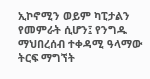ኢኮኖሚን ወይም ካፒታልን የመምራት ሲሆን፤ የንግዱ ማህበረሰብ ተቀዳሚ ዓላማው ትርፍ ማግኘት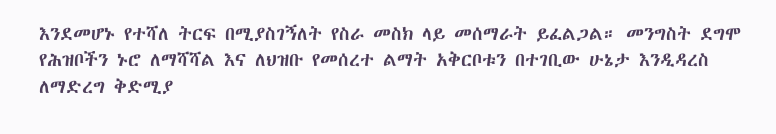እንደመሆኑ የተሻለ ትርፍ በሚያስገኝለት የስራ መስክ ላይ መሰማራት ይፈልጋል። መንግስት ደግሞ የሕዝቦችን ኑሮ ለማሻሻል እና ለህዝቡ የመሰረተ ልማት አቅርቦቱን በተገቢው ሁኔታ እንዲዳረስ ለማድረግ ቅድሚያ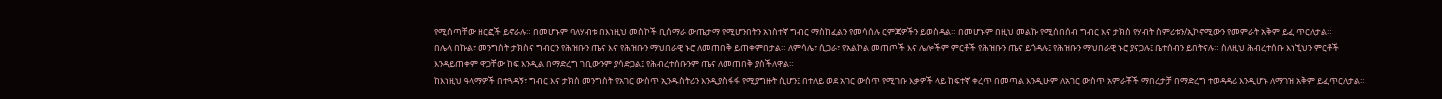የሚሰጣቸው ዘርፎች ይኖራሉ። በመሆኑም ባለሃብቱ በእነዚህ መስኮች ቢሰማራ ውጤታማ የሚሆንበትን አነስተኛ ግብር ማስከፈልን የመሳሰሉ ርምጃዎችን ይወስዳል። በመሆኑም በዚህ መልኩ የሚሰበሰብ ግብር እና ታክስ የሃብት ስምሪቱን/ኢኮኖሚውን የመምራት አቅም ይፈ ጥርለታል።
በሌላ በኩል፣ መንግስት ታክስና ግብርን የሕዝቡን ጤና እና የሕዝቡን ማህበራዊ ኑሮ ለመጠበቅ ይጠቀምበታል። ለምሳሌ፣ ሲጋራ፣ የአልኮል መጠጦች እና ሌሎችም ምርቶች የሕዝቡን ጤና ይጎዳሉ፤ የሕዝቡን ማህበራዊ ኑሮ ያናጋሉ፤ ቤተሰብን ይበትናሉ። ስለዚህ ሕብረተሰቡ እነኚህን ምርቶች እንዳይጠቀም ዋጋቸው ከፍ እንዲል በማድረግ ገቢውንም ያሳድጋል፤ የሕብረተሰቡንም ጤና ለመጠበቅ ያስችለዋል።
ከእነዚህ ዓላማዎች በተጓዳኝ፣ ግብር እና ታክስ መንግስት የአገር ውስጥ ኢንዱስትሪን እንዲያስፋፋ የሚያግዙት ሲሆን፤ በተለይ ወደ አገር ውስጥ የሚገቡ እቃዎች ላይ ከፍተኛ ቀረጥ በመጣል እንዲሁም ለአገር ውስጥ አምራቾች ማበረታቻ በማድረግ ተወዳዳሪ እንዲሆኑ ለማገዝ አቅም ይፈጥርለታል።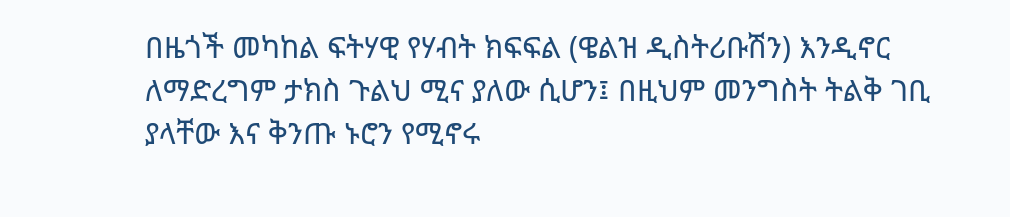በዜጎች መካከል ፍትሃዊ የሃብት ክፍፍል (ዌልዝ ዲስትሪቡሽን) እንዲኖር ለማድረግም ታክስ ጉልህ ሚና ያለው ሲሆን፤ በዚህም መንግስት ትልቅ ገቢ ያላቸው እና ቅንጡ ኑሮን የሚኖሩ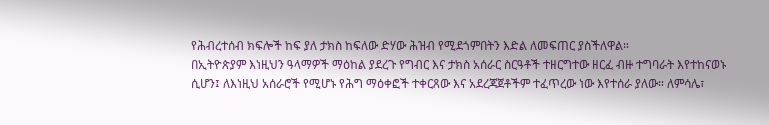የሕብረተሰብ ክፍሎች ከፍ ያለ ታክስ ከፍለው ድሃው ሕዝብ የሚደጎምበትን እድል ለመፍጠር ያስችለዋል።
በኢትዮጵያም እነዚህን ዓላማዎች ማዕከል ያደረጉ የግብር እና ታክስ አሰራር ስርዓቶች ተዘርግተው ዘርፈ ብዙ ተግባራት እየተከናወኑ ሲሆን፤ ለእነዚህ አሰራሮች የሚሆኑ የሕግ ማዕቀፎች ተቀርጸው እና አደረጃጀቶችም ተፈጥረው ነው እየተሰራ ያለው። ለምሳሌ፣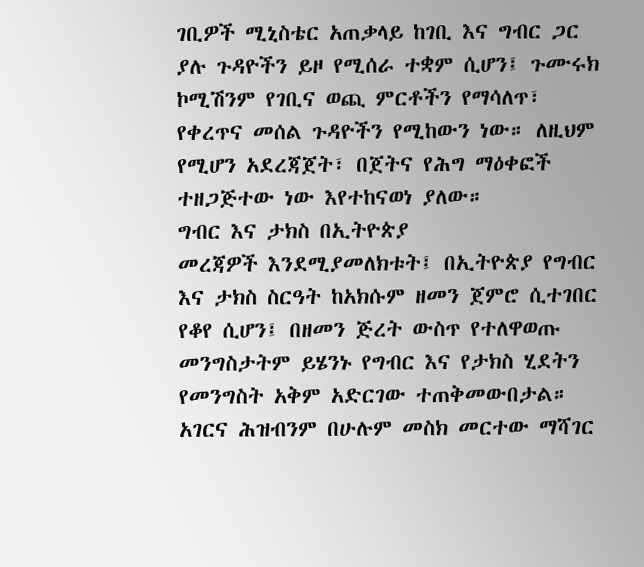ገቢዎች ሚኒስቴር አጠቃላይ ከገቢ እና ግብር ጋር ያሉ ጉዳዮችን ይዞ የሚሰራ ተቋም ሲሆን፤ ጉሙሩክ ኮሚሽንም የገቢና ወጪ ምርቶችን የማሳለጥ፣ የቀረጥና መሰል ጉዳዮችን የሚከውን ነው። ለዚህም የሚሆን አደረጃጀት፣ በጀትና የሕግ ማዕቀፎች ተዘጋጅተው ነው እየተከናወነ ያለው።
ግብር እና ታክስ በኢትዮጵያ
መረጃዎች እንደሚያመለክቱት፤ በኢትዮጵያ የግብር እና ታክስ ስርዓት ከአክሱም ዘመን ጀምሮ ሲተገበር የቆየ ሲሆን፤ በዘመን ጅረት ውስጥ የተለዋወጡ መንግስታትም ይሄንኑ የግብር እና የታክስ ሂደትን የመንግስት አቅም አድርገው ተጠቅመውበታል። አገርና ሕዝብንም በሁሉም መስክ መርተው ማሻገር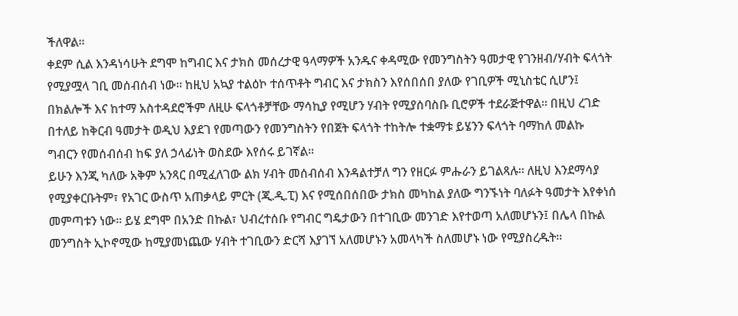ችለዋል።
ቀደም ሲል እንዳነሳሁት ደግሞ ከግብር እና ታክስ መሰረታዊ ዓላማዎች አንዱና ቀዳሚው የመንግስትን ዓመታዊ የገንዘብ/ሃብት ፍላጎት የሚያሟላ ገቢ መሰብሰብ ነው። ከዚህ አኳያ ተልዕኮ ተሰጥቶት ግብር እና ታክስን እየሰበሰበ ያለው የገቢዎች ሚኒስቴር ሲሆን፤ በክልሎች እና ከተማ አስተዳደሮችም ለዚሁ ፍላጎቶቻቸው ማሳኪያ የሚሆን ሃብት የሚያሰባስቡ ቢሮዎች ተደራጅተዋል። በዚህ ረገድ በተለይ ከቅርብ ዓመታት ወዲህ እያደገ የመጣውን የመንግስትን የበጀት ፍላጎት ተከትሎ ተቋማቱ ይሄንን ፍላጎት ባማከለ መልኩ ግብርን የመሰብሰብ ከፍ ያለ ኃላፊነት ወስደው እየሰሩ ይገኛል።
ይሁን እንጂ ካለው አቅም አንጻር በሚፈለገው ልክ ሃብት መሰብሰብ እንዳልተቻለ ግን የዘርፉ ምሑራን ይገልጻሉ። ለዚህ እንደማሳያ የሚያቀርቡትም፣ የአገር ውስጥ አጠቃላይ ምርት (ጂ.ዲ.ፒ) እና የሚሰበሰበው ታክስ መካከል ያለው ግንኙነት ባለፉት ዓመታት እየቀነሰ መምጣቱን ነው። ይሄ ደግሞ በአንድ በኩል፣ ህብረተሰቡ የግብር ግዴታውን በተገቢው መንገድ እየተወጣ አለመሆኑን፤ በሌላ በኩል መንግስት ኢኮኖሚው ከሚያመነጨው ሃብት ተገቢውን ድርሻ እያገኘ አለመሆኑን አመላካች ስለመሆኑ ነው የሚያስረዱት።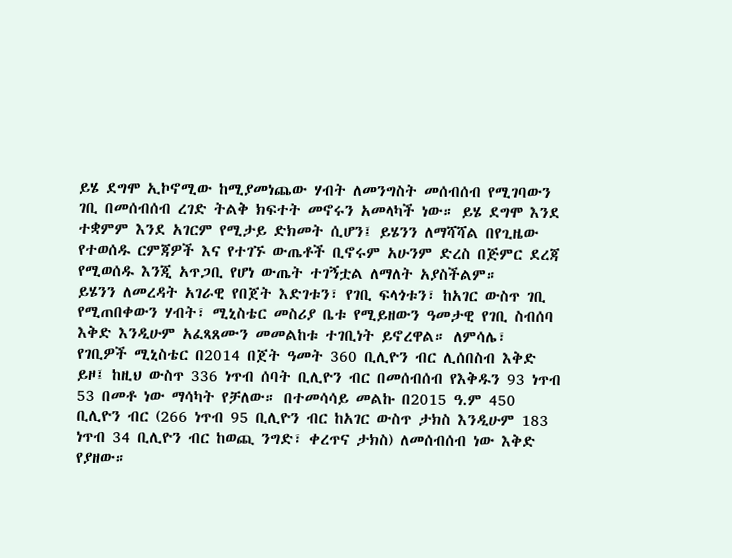ይሄ ደግሞ ኢኮኖሚው ከሚያመነጨው ሃብት ለመንግስት መሰብሰብ የሚገባውን ገቢ በመሰብሰብ ረገድ ትልቅ ክፍተት መኖሩን አመላካች ነው። ይሄ ደግሞ እንደ ተቋምም እንደ አገርም የሚታይ ድክመት ሲሆን፤ ይሄንን ለማሻሻል በየጊዜው የተወሰዱ ርምጃዎች እና የተገኙ ውጤቶች ቢኖሩም አሁንም ድረስ በጅምር ደረጃ የሚወሰዱ እንጂ አጥጋቢ የሆነ ውጤት ተገኝቷል ለማለት አያስችልም።
ይሄንን ለመረዳት አገራዊ የበጀት እድገቱን፣ የገቢ ፍላጎቱን፣ ከአገር ውስጥ ገቢ የሚጠበቀውን ሃብት፣ ሚኒስቴር መስሪያ ቤቱ የሚይዘውን ዓመታዊ የገቢ ስብሰባ እቅድ እንዲሁም አፈጻጸሙን መመልከቱ ተገቢነት ይኖረዋል። ለምሳሌ፣ የገቢዎች ሚኒስቴር በ2014 በጀት ዓመት 360 ቢሊዮን ብር ሊሰበስብ እቅድ ይዞ፤ ከዚህ ውስጥ 336 ነጥብ ሰባት ቢሊዮን ብር በመሰብሰብ የእቅዱን 93 ነጥብ 53 በመቶ ነው ማሳካት የቻለው። በተመሳሳይ መልኩ በ2015 ዓ.ም 450 ቢሊዮን ብር (266 ነጥብ 95 ቢሊዮን ብር ከአገር ውስጥ ታክስ እንዲሁም 183 ነጥብ 34 ቢሊዮን ብር ከወጪ ንግድ፣ ቀረጥና ታክስ) ለመሰብሰብ ነው እቅድ የያዘው።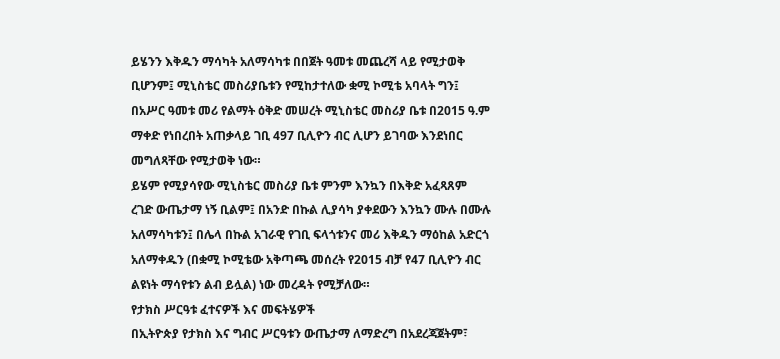ይሄንን እቅዱን ማሳካት አለማሳካቱ በበጀት ዓመቱ መጨረሻ ላይ የሚታወቅ ቢሆንም፤ ሚኒስቴር መስሪያቤቱን የሚከታተለው ቋሚ ኮሚቴ አባላት ግን፤ በአሥር ዓመቱ መሪ የልማት ዕቅድ መሠረት ሚኒስቴር መስሪያ ቤቱ በ2015 ዓ.ም ማቀድ የነበረበት አጠቃላይ ገቢ 497 ቢሊዮን ብር ሊሆን ይገባው እንደነበር መግለጻቸው የሚታወቅ ነው።
ይሄም የሚያሳየው ሚኒስቴር መስሪያ ቤቱ ምንም እንኳን በእቅድ አፈጻጸም ረገድ ውጤታማ ነኝ ቢልም፤ በአንድ በኩል ሊያሳካ ያቀደውን እንኳን ሙሉ በሙሉ አለማሳካቱን፤ በሌላ በኩል አገራዊ የገቢ ፍላጎቱንና መሪ እቅዱን ማዕከል አድርጎ አለማቀዱን (በቋሚ ኮሚቴው አቅጣጫ መሰረት የ2015 ብቻ የ47 ቢሊዮን ብር ልዩነት ማሳየቱን ልብ ይሏል) ነው መረዳት የሚቻለው።
የታክስ ሥርዓቱ ፈተናዎች እና መፍትሄዎች
በኢትዮጵያ የታክስ እና ግብር ሥርዓቱን ውጤታማ ለማድረግ በአደረጃጀትም፣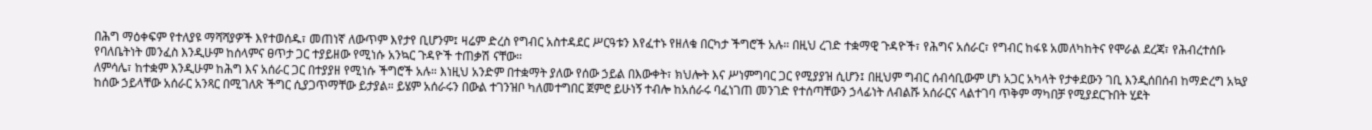በሕግ ማዕቀፍም የተለያዩ ማሻሻያዎች እየተወሰዱ፣ መጠነኛ ለውጥም እየታየ ቢሆንም፤ ዛሬም ድረስ የግብር አስተዳደር ሥርዓቱን እየፈተኑ የዘለቁ በርካታ ችግሮች አሉ። በዚህ ረገድ ተቋማዊ ጉዳዮች፣ የሕግና አሰራር፣ የግብር ከፋዩ አመለካከትና የሞራል ደረጃ፣ የሕብረተሰቡ የባለቤትነት መንፈስ እንዲሁም ከሰላምና ፀጥታ ጋር ተያይዘው የሚነሱ አንኳር ጉዳዮች ተጠቃሽ ናቸው።
ለምሳሌ፣ ከተቋም እንዲሁም ከሕግ እና አሰራር ጋር በተያያዘ የሚነሱ ችግሮች አሉ። እነዚህ አንድም በተቋማት ያለው የሰው ኃይል በእውቀት፣ ክህሎት እና ሥነምግባር ጋር የሚያያዝ ሲሆን፤ በዚህም ግብር ሰብሳቢውም ሆነ አጋር አካላት የታቀደውን ገቢ እንዲሰበሰብ ከማድረግ አኳያ ከሰው ኃይላቸው አሰራር አንጻር በሚገለጽ ችግር ሲያጋጥማቸው ይታያል። ይሄም አሰራሩን በውል ተገንዝቦ ካለመተግበር ጀምሮ ይሁነኝ ተብሎ ከአሰራሩ ባፈነገጠ መንገድ የተሰጣቸውን ኃላፊነት ለብልሹ አሰራርና ላልተገባ ጥቅም ማካበቻ የሚያደርጉበት ሂደት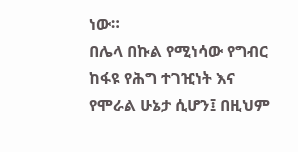ነው።
በሌላ በኩል የሚነሳው የግብር ከፋዩ የሕግ ተገዢነት እና የሞራል ሁኔታ ሲሆን፤ በዚህም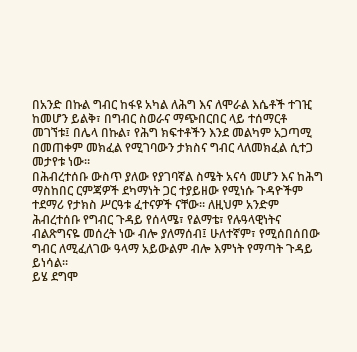በአንድ በኩል ግብር ከፋዩ አካል ለሕግ እና ለሞራል እሴቶች ተገዢ ከመሆን ይልቅ፣ በግብር ስወራና ማጭበርበር ላይ ተሰማርቶ መገኘቱ፤ በሌላ በኩል፣ የሕግ ክፍተቶችን እንደ መልካም አጋጣሚ በመጠቀም መክፈል የሚገባውን ታክስና ግብር ላለመክፈል ሲተጋ መታየቱ ነው።
በሕብረተሰቡ ውስጥ ያለው የያገባኛል ስሜት አናሳ መሆን እና ከሕግ ማስከበር ርምጃዎች ደካማነት ጋር ተያይዘው የሚነሱ ጉዳዮችም ተደማሪ የታክስ ሥርዓቱ ፈተናዎች ናቸው። ለዚህም አንድም ሕብረተሰቡ የግብር ጉዳይ የሰላሜ፣ የልማቴ፣ የሉዓላዊነትና ብልጽግናዬ መሰረት ነው ብሎ ያለማሰብ፤ ሁለተኛም፣ የሚሰበሰበው ግብር ለሚፈለገው ዓላማ አይውልም ብሎ እምነት የማጣት ጉዳይ ይነሳል።
ይሄ ደግሞ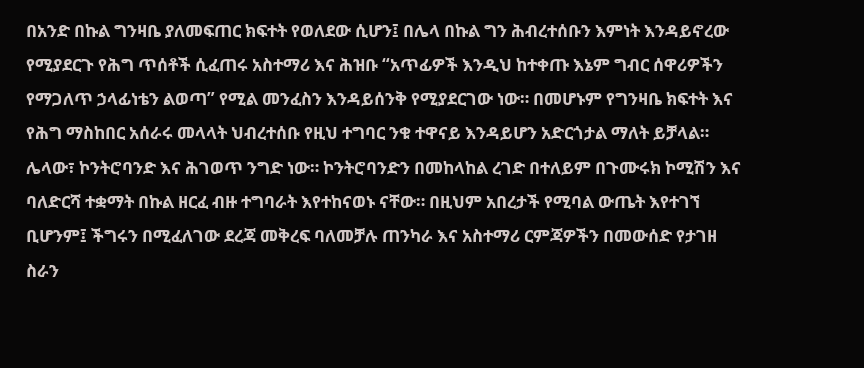በአንድ በኩል ግንዛቤ ያለመፍጠር ክፍተት የወለደው ሲሆን፤ በሌላ በኩል ግን ሕብረተሰቡን እምነት እንዳይኖረው የሚያደርጉ የሕግ ጥሰቶች ሲፈጠሩ አስተማሪ እና ሕዝቡ “አጥፊዎች እንዲህ ከተቀጡ እኔም ግብር ሰዋሪዎችን የማጋለጥ ኃላፊነቴን ልወጣ” የሚል መንፈስን እንዳይሰንቅ የሚያደርገው ነው። በመሆኑም የግንዛቤ ክፍተት እና የሕግ ማስከበር አሰራሩ መላላት ህብረተሰቡ የዚህ ተግባር ንቁ ተዋናይ እንዳይሆን አድርጎታል ማለት ይቻላል።
ሌላው፣ ኮንትሮባንድ እና ሕገወጥ ንግድ ነው። ኮንትሮባንድን በመከላከል ረገድ በተለይም በጉሙሩክ ኮሚሽን እና ባለድርሻ ተቋማት በኩል ዘርፈ ብዙ ተግባራት እየተከናወኑ ናቸው። በዚህም አበረታች የሚባል ውጤት እየተገኘ ቢሆንም፤ ችግሩን በሚፈለገው ደረጃ መቅረፍ ባለመቻሉ ጠንካራ እና አስተማሪ ርምጃዎችን በመውሰድ የታገዘ ስራን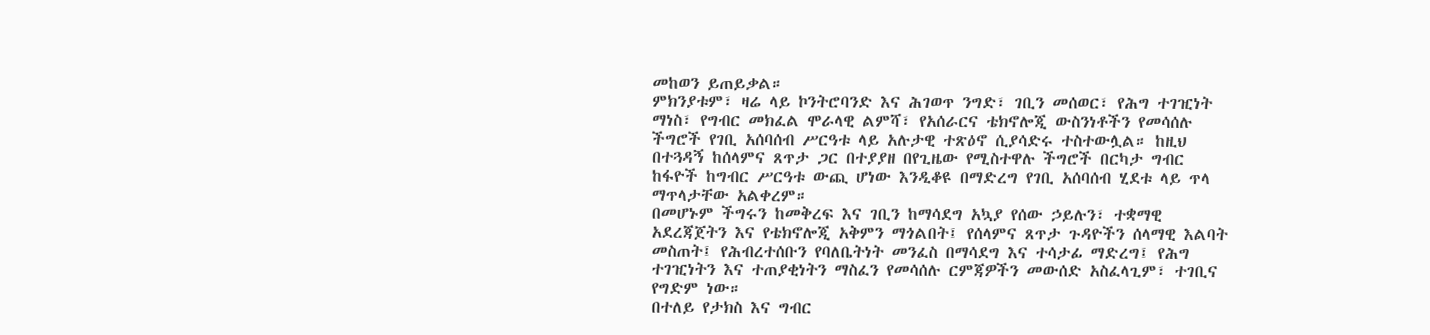መከወን ይጠይቃል።
ምክንያቱም፣ ዛሬ ላይ ኮንትሮባንድ እና ሕገወጥ ንግድ፣ ገቢን መሰወር፣ የሕግ ተገዢነት ማነስ፣ የግብር መክፈል ሞራላዊ ልምሻ፣ የአሰራርና ቴክኖሎጂ ውስንነቶችን የመሳሰሉ ችግሮች የገቢ አሰባሰብ ሥርዓቱ ላይ አሉታዊ ተጽዕኖ ሲያሳድሩ ተስተውሏል። ከዚህ በተጓዳኝ ከሰላምና ጸጥታ ጋር በተያያዘ በየጊዜው የሚስተዋሉ ችግሮች በርካታ ግብር ከፋዮች ከግብር ሥርዓቱ ውጪ ሆነው እንዲቆዩ በማድረግ የገቢ አሰባሰብ ሂደቱ ላይ ጥላ ማጥላታቸው አልቀረም።
በመሆኑም ችግሩን ከመቅረፍ እና ገቢን ከማሳደግ አኳያ የሰው ኃይሉን፣ ተቋማዊ አደረጃጀትን እና የቴክኖሎጂ አቅምን ማጎልበት፤ የሰላምና ጸጥታ ጉዳዮችን ሰላማዊ እልባት መስጠት፤ የሕብረተሰቡን የባለቤትነት መንፈስ በማሳደግ እና ተሳታፊ ማድረግ፤ የሕግ ተገዢነትን እና ተጠያቂነትን ማስፈን የመሳሰሉ ርምጃዎችን መውሰድ አስፈላጊም፣ ተገቢና የግድም ነው።
በተለይ የታክስ እና ግብር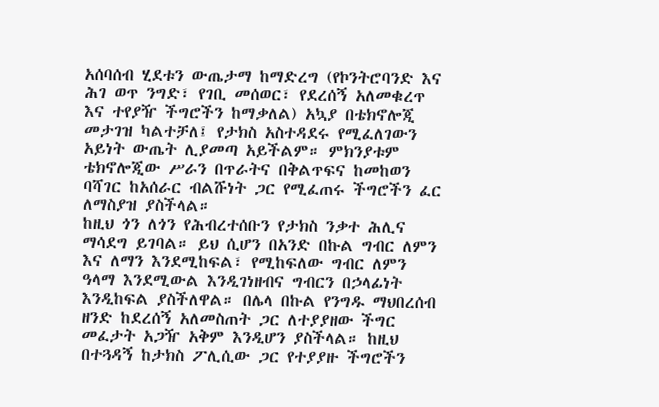አሰባሰብ ሂደቱን ውጤታማ ከማድረግ (የኮንትሮባንድ እና ሕገ ወጥ ንግድ፣ የገቢ መሰወር፣ የደረሰኝ አለመቁረጥ እና ተየያዥ ችግሮችን ከማቃለል) አኳያ በቴክኖሎጂ መታገዝ ካልተቻለ፤ የታክስ አስተዳደሩ የሚፈለገውን አይነት ውጤት ሊያመጣ አይችልም። ምክንያቱም ቴክኖሎጂው ሥራን በጥራትና በቅልጥፍና ከመከወን ባሻገር ከአሰራር ብልሹነት ጋር የሚፈጠሩ ችግሮችን ፈር ለማስያዝ ያስችላል።
ከዚህ ጎን ለጎን የሕብረተሰቡን የታክስ ንቃተ ሕሊና ማሳደግ ይገባል። ይህ ሲሆን በአንድ በኩል ግብር ለምን እና ለማን እንደሚከፍል፣ የሚከፍለው ግብር ለምን ዓላማ እንደሚውል እንዲገነዘብና ግብርን በኃላፊነት እንዲከፍል ያስችለዋል። በሌላ በኩል የንግዱ ማህበረሰብ ዘንድ ከደረሰኝ አለመስጠት ጋር ለተያያዘው ችግር መፈታት አጋዥ አቅም እንዲሆን ያስችላል። ከዚህ በተጓዳኝ ከታክስ ፖሊሲው ጋር የተያያዙ ችግሮችን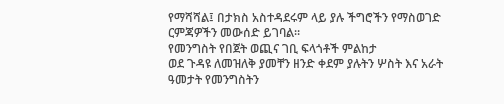የማሻሻል፤ በታክስ አስተዳደሩም ላይ ያሉ ችግሮችን የማስወገድ ርምጃዎችን መውሰድ ይገባል።
የመንግስት የበጀት ወጪና ገቢ ፍላጎቶች ምልከታ
ወደ ጉዳዩ ለመዝለቅ ያመቸን ዘንድ ቀደም ያሉትን ሦስት እና አራት ዓመታት የመንግስትን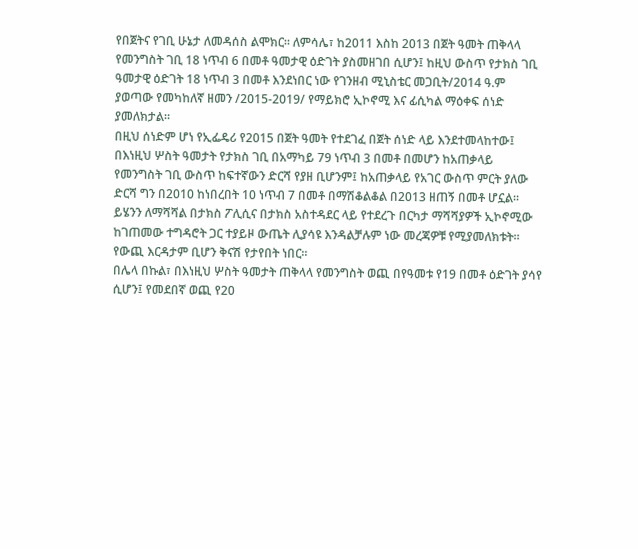የበጀትና የገቢ ሁኔታ ለመዳሰስ ልሞክር። ለምሳሌ፣ ከ2011 እስከ 2013 በጀት ዓመት ጠቅላላ የመንግስት ገቢ 18 ነጥብ 6 በመቶ ዓመታዊ ዕድገት ያስመዘገበ ሲሆን፤ ከዚህ ውስጥ የታክስ ገቢ ዓመታዊ ዕድገት 18 ነጥብ 3 በመቶ እንደነበር ነው የገንዘብ ሚኒስቴር መጋቢት/2014 ዓ.ም ያወጣው የመካከለኛ ዘመን /2015-2019/ የማይክሮ ኢኮኖሚ እና ፊሲካል ማዕቀፍ ሰነድ ያመለክታል።
በዚህ ሰነድም ሆነ የኢፌዴሪ የ2015 በጀት ዓመት የተደገፈ በጀት ሰነድ ላይ እንደተመላከተው፤ በእነዚህ ሦስት ዓመታት የታክስ ገቢ በአማካይ 79 ነጥብ 3 በመቶ በመሆን ከአጠቃላይ የመንግስት ገቢ ውስጥ ከፍተኛውን ድርሻ የያዘ ቢሆንም፤ ከአጠቃላይ የአገር ውስጥ ምርት ያለው ድርሻ ግን በ2010 ከነበረበት 10 ነጥብ 7 በመቶ በማሽቆልቆል በ2013 ዘጠኝ በመቶ ሆኗል።
ይሄንን ለማሻሻል በታክስ ፖሊሲና በታክስ አስተዳደር ላይ የተደረጉ በርካታ ማሻሻያዎች ኢኮኖሚው ከገጠመው ተግዳሮት ጋር ተያይዞ ውጤት ሊያሳዩ እንዳልቻሉም ነው መረጃዎቹ የሚያመለክቱት። የውጪ እርዳታም ቢሆን ቅናሽ የታየበት ነበር።
በሌላ በኩል፣ በእነዚህ ሦስት ዓመታት ጠቅላላ የመንግስት ወጪ በየዓመቱ የ19 በመቶ ዕድገት ያሳየ ሲሆን፤ የመደበኛ ወጪ የ20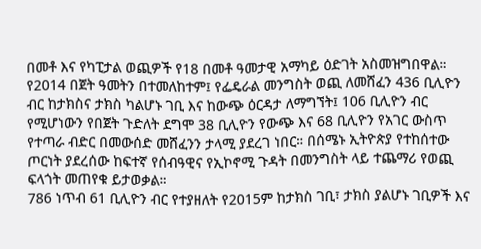በመቶ እና የካፒታል ወጪዎች የ18 በመቶ ዓመታዊ አማካይ ዕድገት አስመዝግበዋል።
የ2014 በጀት ዓመትን በተመለከተም፤ የፌዴራል መንግስት ወጪ ለመሸፈን 436 ቢሊዮን ብር ከታክስና ታክስ ካልሆኑ ገቢ እና ከውጭ ዕርዳታ ለማግኘት፤ 106 ቢሊዮን ብር የሚሆነውን የበጀት ጉድለት ደግሞ 38 ቢሊዮን የውጭ እና 68 ቢሊዮን የአገር ውስጥ የተጣራ ብድር በመውሰድ መሸፈንን ታላሚ ያደረገ ነበር። በሰሜኑ ኢትዮጵያ የተከሰተው ጦርነት ያደረሰው ከፍተኛ የሰብዓዊና የኢኮኖሚ ጉዳት በመንግስት ላይ ተጨማሪ የወጪ ፍላጎት መጠየቁ ይታወቃል።
786 ነጥብ 61 ቢሊዮን ብር የተያዘለት የ2015ም ከታክስ ገቢ፣ ታክስ ያልሆኑ ገቢዎች እና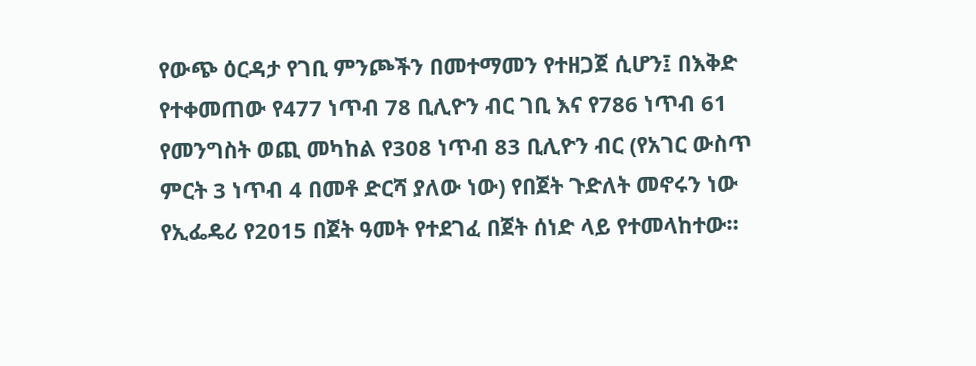የውጭ ዕርዳታ የገቢ ምንጮችን በመተማመን የተዘጋጀ ሲሆን፤ በእቅድ የተቀመጠው የ477 ነጥብ 78 ቢሊዮን ብር ገቢ እና የ786 ነጥብ 61 የመንግስት ወጪ መካከል የ308 ነጥብ 83 ቢሊዮን ብር (የአገር ውስጥ ምርት 3 ነጥብ 4 በመቶ ድርሻ ያለው ነው) የበጀት ጉድለት መኖሩን ነው የኢፌዴሪ የ2015 በጀት ዓመት የተደገፈ በጀት ሰነድ ላይ የተመላከተው።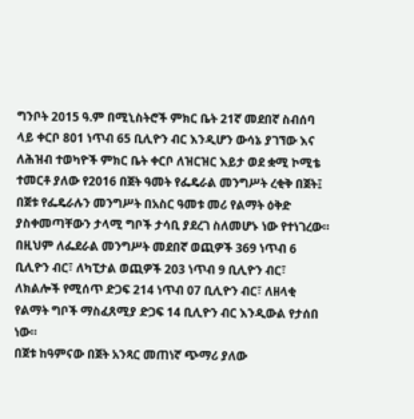ግንቦት 2015 ዓ.ም በሚኒስትሮች ምክር ቤት 21ኛ መደበኛ ስብሰባ ላይ ቀርቦ 801 ነጥብ 65 ቢሊዮን ብር እንዲሆን ውሳኔ ያገኘው እና ለሕዝብ ተወካዮች ምክር ቤት ቀርቦ ለዝርዝር እይታ ወደ ቋሚ ኮሚቴ ተመርቶ ያለው የ2016 በጀት ዓመት የፌዴራል መንግሥት ረቂቅ በጀት፤ በጀቱ የፌዴራሉን መንግሥት በአስር ዓመቱ መሪ የልማት ዕቅድ ያስቀመጣቸውን ታላሚ ግቦች ታሳቢ ያደረገ ስለመሆኑ ነው የተነገረው።
በዚህም ለፌደራል መንግሥት መደበኛ ወጪዎች 369 ነጥብ 6 ቢሊዮን ብር፣ ለካፒታል ወጪዎች 203 ነጥብ 9 ቢሊዮን ብር፣ ለክልሎች የሚሰጥ ድጋፍ 214 ነጥብ 07 ቢሊዮን ብር፣ ለዘላቂ የልማት ግቦች ማስፈጸሚያ ድጋፍ 14 ቢሊዮን ብር እንዲውል የታሰበ ነው።
በጀቱ ከዓምናው በጀት አንጻር መጠነኛ ጭማሪ ያለው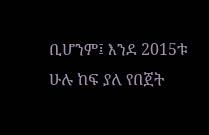ቢሆንም፤ እንደ 2015ቱ ሁሉ ከፍ ያለ የበጀት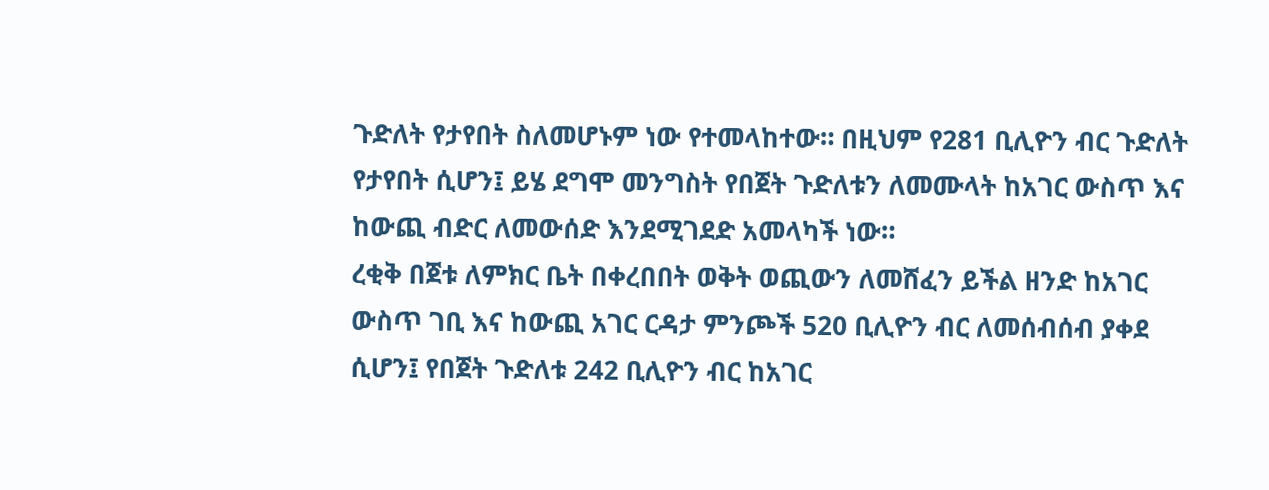ጉድለት የታየበት ስለመሆኑም ነው የተመላከተው። በዚህም የ281 ቢሊዮን ብር ጉድለት የታየበት ሲሆን፤ ይሄ ደግሞ መንግስት የበጀት ጉድለቱን ለመሙላት ከአገር ውስጥ እና ከውጪ ብድር ለመውሰድ እንደሚገደድ አመላካች ነው።
ረቂቅ በጀቱ ለምክር ቤት በቀረበበት ወቅት ወጪውን ለመሸፈን ይችል ዘንድ ከአገር ውስጥ ገቢ እና ከውጪ አገር ርዳታ ምንጮች 520 ቢሊዮን ብር ለመሰብሰብ ያቀደ ሲሆን፤ የበጀት ጉድለቱ 242 ቢሊዮን ብር ከአገር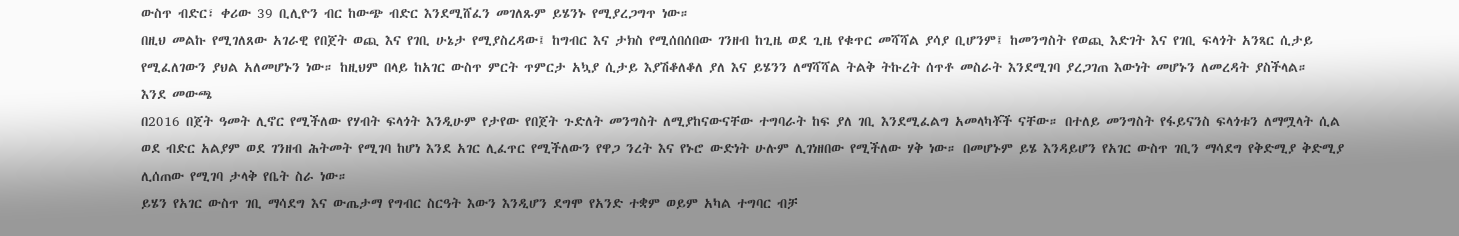ውስጥ ብድር፣ ቀሪው 39 ቢሊዮን ብር ከውጭ ብድር እንደሚሸፈን መገለጹም ይሄንኑ የሚያረጋግጥ ነው።
በዚህ መልኩ የሚገለጸው አገራዊ የበጀት ወጪ እና የገቢ ሁኔታ የሚያስረዳው፤ ከግብር እና ታክስ የሚሰበሰበው ገንዘብ ከጊዜ ወደ ጊዜ የቁጥር መሻሻል ያሳያ ቢሆንም፤ ከመንግስት የወጪ እድገት እና የገቢ ፍላጎት አንጻር ሲታይ የሚፈለገውን ያህል አለመሆኑን ነው። ከዚህም በላይ ከአገር ውስጥ ምርት ጥምርታ አኳያ ሲታይ እያሽቆለቆለ ያለ እና ይሄንን ለማሻሻል ትልቅ ትኩረት ሰጥቶ መስራት እንደሚገባ ያረጋገጠ እውነት መሆኑን ለመረዳት ያስችላል።
እንደ መውጫ
በ2016 በጀት ዓመት ሊኖር የሚችለው የሃብት ፍላጎት እንዲሁም የታየው የበጀት ጉድለት መንግስት ለሚያከናውናቸው ተግባራት ከፍ ያለ ገቢ እንደሚፈልግ አመላካቾች ናቸው። በተለይ መንግስት የፋይናንስ ፍላጎቱን ለማሟላት ሲል ወደ ብድር አልያም ወደ ገንዘብ ሕትመት የሚገባ ከሆነ እንደ አገር ሊፈጥር የሚችለውን የዋጋ ንረት እና የኑሮ ውድነት ሁሉም ሊገነዘበው የሚችለው ሃቅ ነው። በመሆኑም ይሄ እንዳይሆን የአገር ውስጥ ገቢን ማሳደግ የቅድሚያ ቅድሚያ ሊሰጠው የሚገባ ታላቅ የቤት ስራ ነው።
ይሄን የአገር ውስጥ ገቢ ማሳደግ እና ውጤታማ የግብር ስርዓት እውን እንዲሆን ደግሞ የአንድ ተቋም ወይም አካል ተግባር ብቻ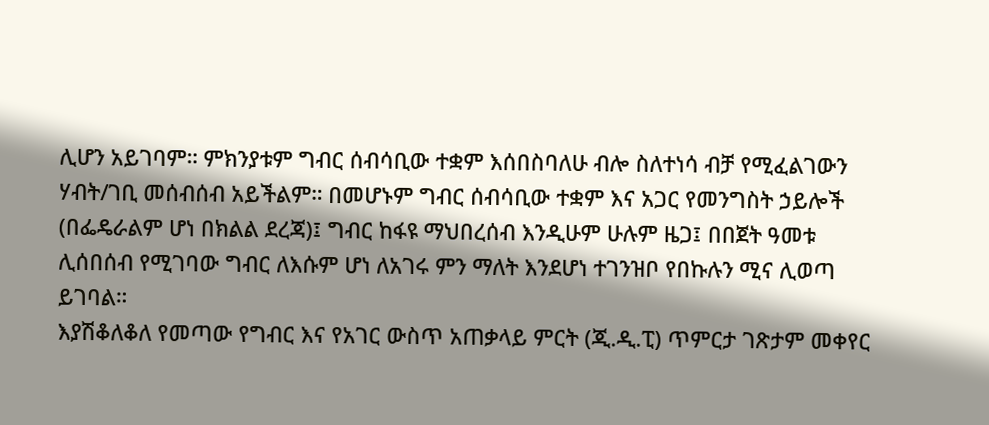ሊሆን አይገባም። ምክንያቱም ግብር ሰብሳቢው ተቋም እሰበስባለሁ ብሎ ስለተነሳ ብቻ የሚፈልገውን ሃብት/ገቢ መሰብሰብ አይችልም። በመሆኑም ግብር ሰብሳቢው ተቋም እና አጋር የመንግስት ኃይሎች (በፌዴራልም ሆነ በክልል ደረጃ)፤ ግብር ከፋዩ ማህበረሰብ እንዲሁም ሁሉም ዜጋ፤ በበጀት ዓመቱ ሊሰበሰብ የሚገባው ግብር ለእሱም ሆነ ለአገሩ ምን ማለት እንደሆነ ተገንዝቦ የበኩሉን ሚና ሊወጣ ይገባል።
እያሽቆለቆለ የመጣው የግብር እና የአገር ውስጥ አጠቃላይ ምርት (ጂ.ዲ.ፒ) ጥምርታ ገጽታም መቀየር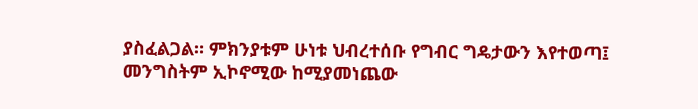ያስፈልጋል። ምክንያቱም ሁነቱ ህብረተሰቡ የግብር ግዴታውን እየተወጣ፤ መንግስትም ኢኮኖሚው ከሚያመነጨው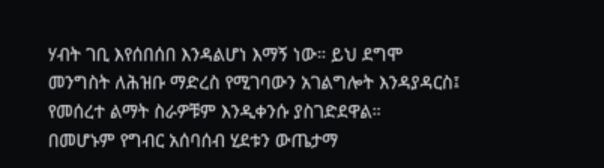ሃብት ገቢ እየሰበሰበ እንዳልሆነ እማኝ ነው። ይህ ደግሞ መንግስት ለሕዝቡ ማድረስ የሚገባውን አገልግሎት እንዳያዳርስ፤ የመሰረተ ልማት ስራዎቹም እንዲቀንሱ ያስገድደዋል።
በመሆኑም የግብር አሰባሰብ ሂደቱን ውጤታማ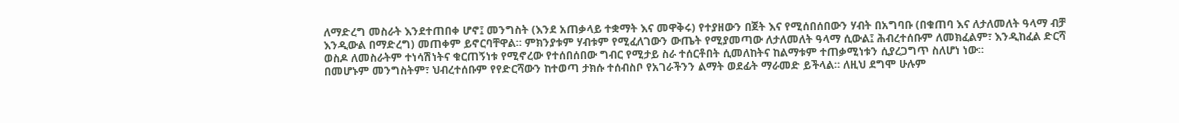ለማድረግ መስራት እንደተጠበቀ ሆኖ፤ መንግስት (እንደ አጠቃላይ ተቋማት እና መዋቅሩ) የተያዘውን በጀት እና የሚሰበሰበውን ሃብት በአግባቡ (በቁጠባ እና ለታለመለት ዓላማ ብቻ እንዲውል በማድረግ) መጠቀም ይኖርባቸዋል። ምክንያቱም ሃብቱም የሚፈለገውን ውጤት የሚያመጣው ለታለመለት ዓላማ ሲውል፤ ሕብረተሰቡም ለመክፈልም፣ እንዲከፈል ድርሻ ወስዶ ለመስራትም ተነሳሽነትና ቁርጠኝነቱ የሚኖረው የተሰበሰበው ግብር የሚታይ ስራ ተሰርቶበት ሲመለከትና ከልማቱም ተጠቃሚነቱን ሲያረጋግጥ ስለሆነ ነው።
በመሆኑም መንግስትም፣ ህብረተሰቡም የየድርሻውን ከተወጣ ታክሱ ተሰብስቦ የአገራችንን ልማት ወደፊት ማራመድ ይችላል። ለዚህ ደግሞ ሁሉም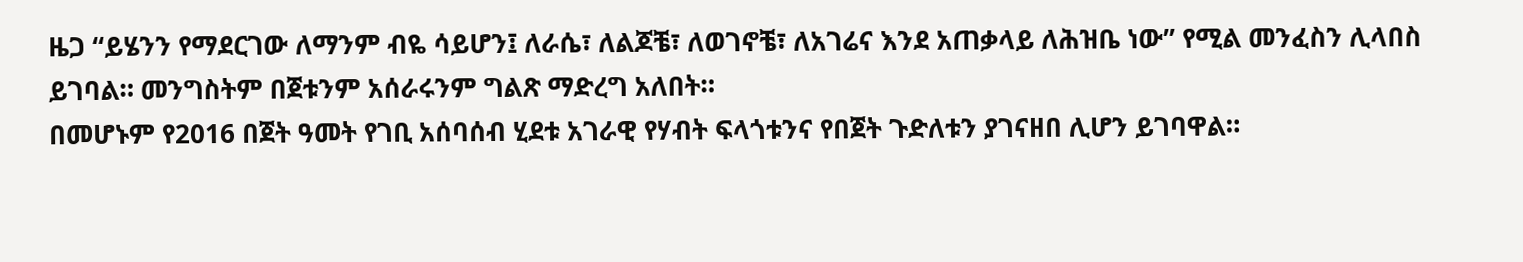ዜጋ “ይሄንን የማደርገው ለማንም ብዬ ሳይሆን፤ ለራሴ፣ ለልጆቼ፣ ለወገኖቼ፣ ለአገሬና እንደ አጠቃላይ ለሕዝቤ ነው” የሚል መንፈስን ሊላበስ ይገባል። መንግስትም በጀቱንም አሰራሩንም ግልጽ ማድረግ አለበት።
በመሆኑም የ2016 በጀት ዓመት የገቢ አሰባሰብ ሂደቱ አገራዊ የሃብት ፍላጎቱንና የበጀት ጉድለቱን ያገናዘበ ሊሆን ይገባዋል።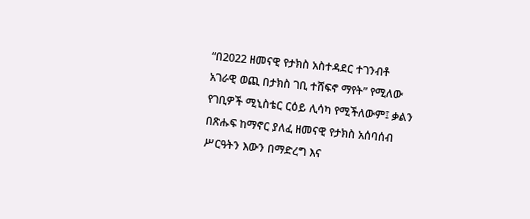“በ2022 ዘመናዊ የታክስ አስተዳደር ተገንብቶ አገራዊ ወጪ በታክስ ገቢ ተሸፍኖ ማየት” የሚለው የገቢዎች ሚኒስቴር ርዕይ ሊሳካ የሚችለውም፤ ቃልን በጽሑፍ ከማኖር ያለፈ ዘመናዊ የታክስ አሰባሰብ ሥርዓትን እውን በማድረግ እና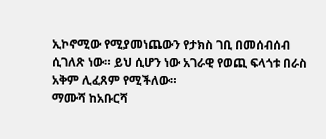ኢኮኖሚው የሚያመነጨውን የታክስ ገቢ በመሰብሰብ ሲገለጽ ነው። ይህ ሲሆን ነው አገራዊ የወጪ ፍላጎቱ በራስ አቅም ሊፈጸም የሚችለው።
ማሙሻ ከአቡርሻ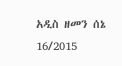አዲስ ዘመን ሰኔ 16/2015